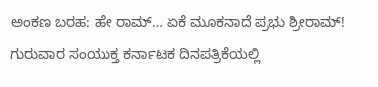ಅಂಕಣ ಬರಹ: ಹೇ ರಾಮ್… ಏಕೆ ಮೂಕನಾದೆ ಪ್ರಭು ಶ್ರೀರಾಮ್!
ಗುರುವಾರ ಸಂಯುಕ್ತ ಕರ್ನಾಟಕ ದಿನಪತ್ರಿಕೆಯಲ್ಲಿ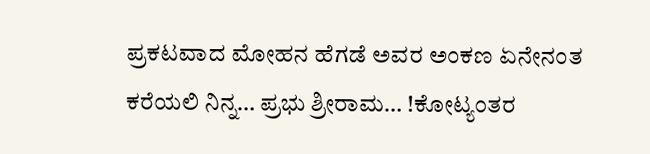ಪ್ರಕಟವಾದ ಮೋಹನ ಹೆಗಡೆ ಅವರ ಅಂಕಣ ಏನೇನಂತ ಕರೆಯಲಿ ನಿನ್ನ… ಪ್ರಭು ಶ್ರೀರಾಮ… !ಕೋಟ್ಯಂತರ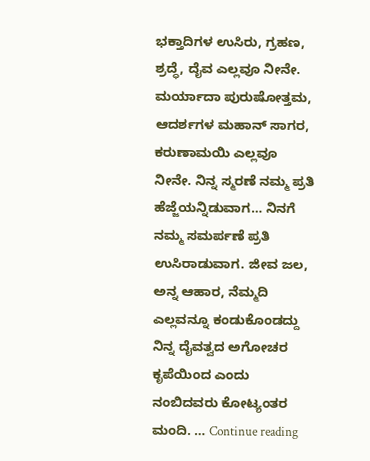ಭಕ್ತಾದಿಗಳ ಉಸಿರು, ಗ್ರಹಣ, ಶ್ರದ್ಧೆ, ದೈವ ಎಲ್ಲವೂ ನೀನೇ. ಮರ್ಯಾದಾ ಪುರುಷೋತ್ತಮ, ಆದರ್ಶಗಳ ಮಹಾನ್ ಸಾಗರ, ಕರುಣಾಮಯಿ ಎಲ್ಲವೂ ನೀನೇ. ನಿನ್ನ ಸ್ಮರಣೆ ನಮ್ಮ ಪ್ರತಿ ಹೆಜ್ಜೆಯನ್ನಿಡುವಾಗ… ನಿನಗೆ ನಮ್ಮ ಸಮರ್ಪಣೆ ಪ್ರತಿ ಉಸಿರಾಡುವಾಗ. ಜೀವ ಜಲ, ಅನ್ನ ಆಹಾರ, ನೆಮ್ಮದಿ ಎಲ್ಲವನ್ನೂ ಕಂಡುಕೊಂಡದ್ದು ನಿನ್ನ ದೈವತ್ವದ ಅಗೋಚರ ಕೃಪೆಯಿಂದ ಎಂದು ನಂಬಿದವರು ಕೋಟ್ಯಂತರ ಮಂದಿ. … Continue reading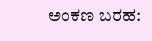ಅಂಕಣ ಬರಹ: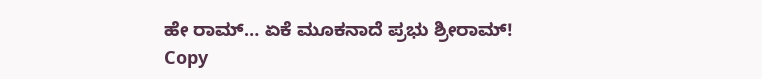ಹೇ ರಾಮ್… ಏಕೆ ಮೂಕನಾದೆ ಪ್ರಭು ಶ್ರೀರಾಮ್!
Copy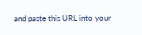and paste this URL into your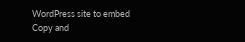WordPress site to embed
Copy and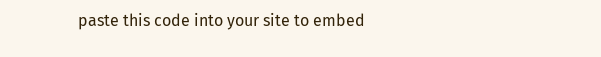paste this code into your site to embed